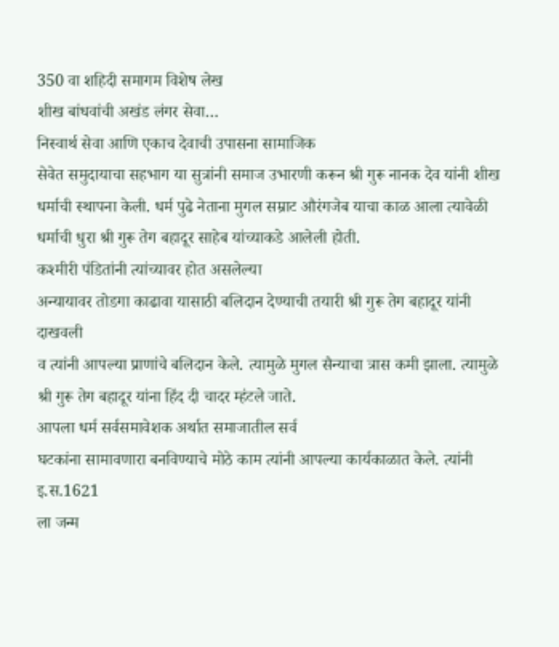350 वा शहिदी समागम विशेष लेख
शीख बांधवांची अखंड लंगर सेवा…
निस्वार्थ सेवा आणि एकाच देवाची उपासना सामाजिक
सेवेत समुदायाचा सहभाग या सुत्रांनी समाज उभारणी करून श्री गुरू नानक देव यांनी शीख
धर्माची स्थापना केली. धर्म पुढे नेताना मुगल सम्राट औरंगजेब याचा काळ आला त्यावेळी
धर्माची धुरा श्री गुरू तेग बहादूर साहेब यांच्याकडे आलेली होती.
कश्मीरी पंडितांनी त्यांच्यावर होत असलेल्या
अन्यायावर तोडगा काढावा यासाठी बलिदान देण्याची तयारी श्री गुरू तेग बहादूर यांनी दाखवली
व त्यांनी आपल्या प्राणांचे बलिदान केले. त्यामुळे मुगल सैन्याचा त्रास कमी झाला. त्यामुळे
श्री गुरू तेग बहादूर यांना हिंद दी चादर म्हंटले जाते.
आपला धर्म सर्वसमावेशक अर्थात समाजातील सर्व
घटकांना सामावणारा बनविण्याचे मोठे काम त्यांनी आपल्या कार्यकाळात केले. त्यांनी इ.स.1621
ला जन्म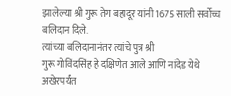झालेल्या श्री गुरू तेग बहादूर यांनी 1675 साली सर्वोच्च बलिदान दिले.
त्यांच्या बलिदानानंतर त्यांचे पुत्र श्री
गुरू गोविंदसिंह हे दक्षिणेत आले आणि नांदेड येथे अखेरपर्यंत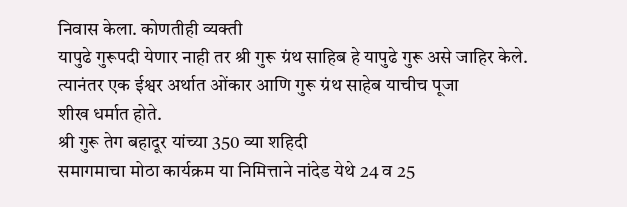निवास केला. कोणतीही व्यक्ती
यापुढे गुरूपदी येणार नाही तर श्री गुरू ग्रंथ साहिब हे यापुढे गुरू असे जाहिर केले.
त्यानंतर एक ईश्वर अर्थात ओंकार आणि गुरू ग्रंथ साहेब याचीच पूजा
शीख धर्मात होते.
श्री गुरू तेग बहादूर यांच्या 350 व्या शहिदी
समागमाचा मोठा कार्यक्रम या निमित्ताने नांदेड येथे 24 व 25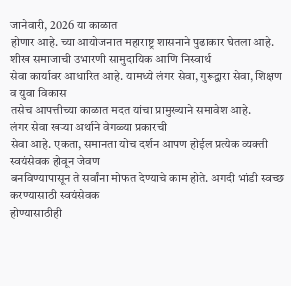जानेवारी, 2026 या काळात
होणार आहे. च्या आयोजनात महाराष्ट्र शासनाने पुढाकार घेतला आहे.
शीख समाजाची उभारणी सामुदायिक आणि निस्वार्थ
सेवा कार्यावर आधारित आहे. यामध्ये लंगर सेवा, गुरूद्वारा सेवा, शिक्षण व युवा विकास
तसेच आपत्तीच्या काळात मदत यांचा प्रामुख्याने समावेश आहे.
लंगर सेवा खऱ्या अर्थाने वेगळ्या प्रकारची
सेवा आहे. एकता, समानता योच दर्शन आपण होईल प्रत्येक व्यक्ती स्वयंसेवक होवून जेवण
बनविण्यापासून ते सर्वांना मोफत देण्याचे काम होते. अगदी भांडी स्वच्छ करण्यासाठी स्वयंसेवक
होण्यासाठीही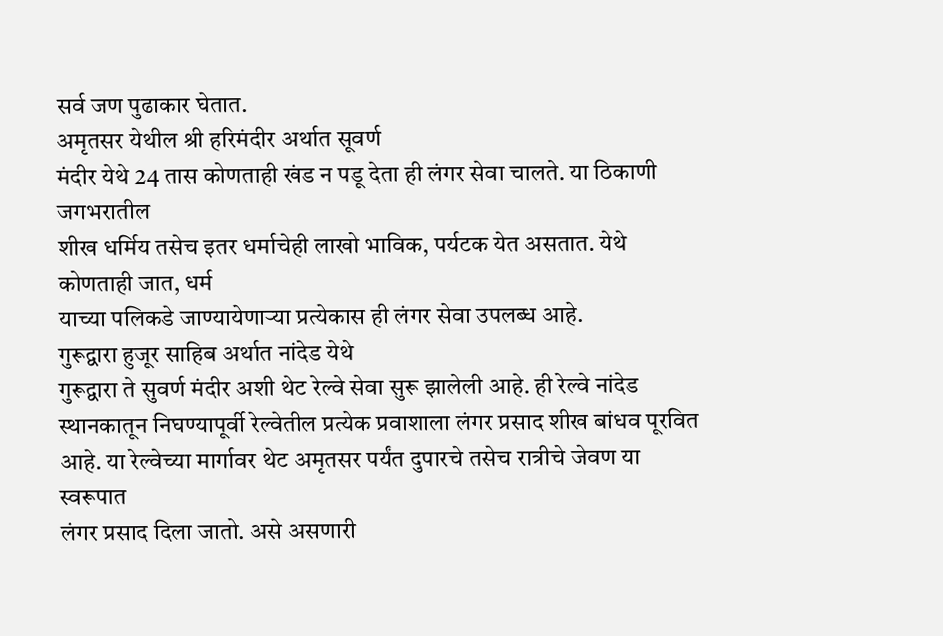सर्व जण पुढाकार घेतात.
अमृतसर येथील श्री हरिमंदीर अर्थात सूवर्ण
मंदीर येथे 24 तास कोणताही खंड न पडू देता ही लंगर सेवा चालते. या ठिकाणी जगभरातील
शीख धर्मिय तसेच इतर धर्माचेही लाखो भाविक, पर्यटक येत असतात. येथे कोणताही जात, धर्म
याच्या पलिकडे जाण्यायेणाऱ्या प्रत्येकास ही लंगर सेवा उपलब्ध आहे.
गुरूद्वारा हुजूर साहिब अर्थात नांदेड येथे
गुरूद्वारा ते सुवर्ण मंदीर अशी थेट रेल्वे सेवा सुरू झालेली आहे. ही रेल्वे नांदेड
स्थानकातून निघण्यापूर्वी रेल्वेतील प्रत्येक प्रवाशाला लंगर प्रसाद शीख बांधव पूरवित
आहे. या रेल्वेच्या मार्गावर थेट अमृतसर पर्यंत दुपारचे तसेच रात्रीचे जेवण या स्वरूपात
लंगर प्रसाद दिला जातो. असे असणारी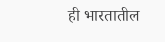ही भारतातील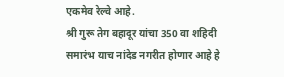एकमेव रेल्वे आहे.
श्री गुरू तेग बहादूर यांचा 350 वा शहिदी
समारंभ याच नांदेड नगरीत होणार आहे हे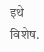इथे विशेष.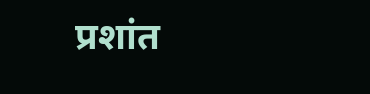प्रशांत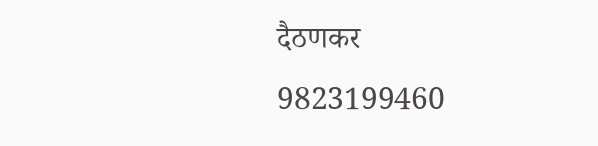दैठणकर
9823199460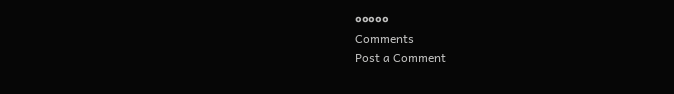०००००
Comments
Post a Comment